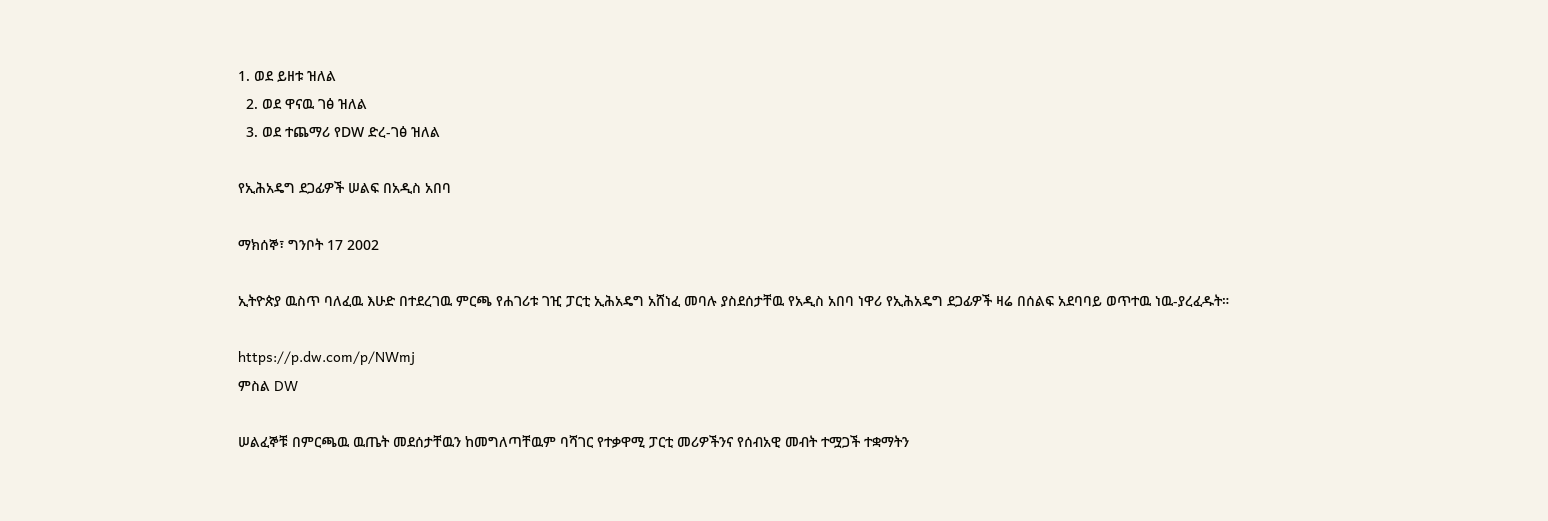1. ወደ ይዘቱ ዝለል
  2. ወደ ዋናዉ ገፅ ዝለል
  3. ወደ ተጨማሪ የDW ድረ-ገፅ ዝለል

የኢሕአዴግ ደጋፊዎች ሠልፍ በአዲስ አበባ

ማክሰኞ፣ ግንቦት 17 2002

ኢትዮጵያ ዉስጥ ባለፈዉ እሁድ በተደረገዉ ምርጫ የሐገሪቱ ገዢ ፓርቲ ኢሕአዴግ አሸነፈ መባሉ ያስደሰታቸዉ የአዲስ አበባ ነዋሪ የኢሕአዴግ ደጋፊዎች ዛሬ በሰልፍ አደባባይ ወጥተዉ ነዉ-ያረፈዱት።

https://p.dw.com/p/NWmj
ምስል DW

ሠልፈኞቹ በምርጫዉ ዉጤት መደሰታቸዉን ከመግለጣቸዉም ባሻገር የተቃዋሚ ፓርቲ መሪዎችንና የሰብአዊ መብት ተሟጋች ተቋማትን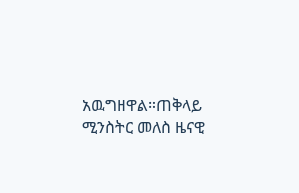አዉግዘዋል።ጠቅላይ ሚንስትር መለስ ዜናዊ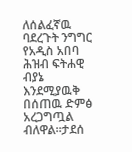ለሰልፈኛዉ ባደረጉት ንግግር የአዲስ አበባ ሕዝብ ፍትሐዊ ብያኔ እንደሚያዉቅ በሰጠዉ ድምፅ አረጋግጧል ብለዋል።ታደሰ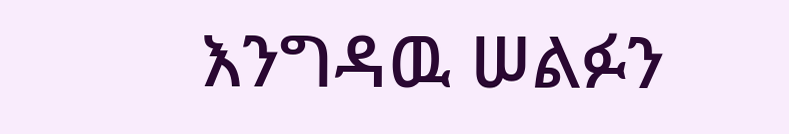እንግዳዉ ሠልፉን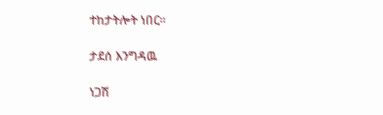ተከታትሎት ነበር።

ታደሰ እንግዳዉ

ነጋሽ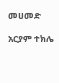መሀመድ

አርያም ተክሌ